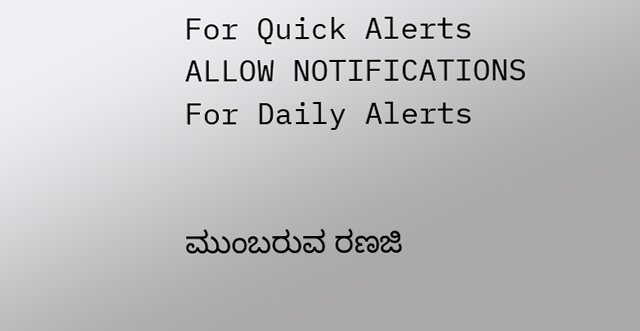For Quick Alerts
ALLOW NOTIFICATIONS
For Daily Alerts


ಮುಂಬರುವ ರಣಜಿ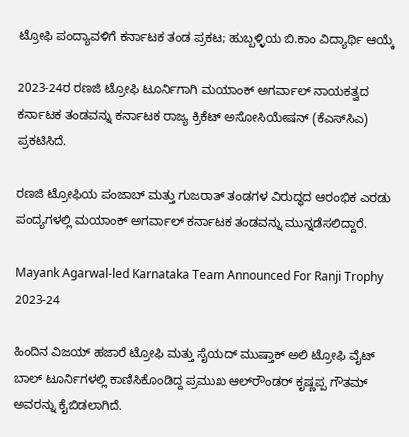ಟ್ರೋಫಿ ಪಂದ್ಯಾವಳಿಗೆ ಕರ್ನಾಟಕ ತಂಡ ಪ್ರಕಟ; ಹುಬ್ಬಳ್ಳಿಯ ಬಿ.ಕಾಂ ವಿದ್ಯಾರ್ಥಿ ಆಯ್ಕೆ

2023-24ರ ರಣಜಿ ಟ್ರೋಫಿ ಟೂರ್ನಿಗಾಗಿ ಮಯಾಂಕ್ ಅಗರ್ವಾಲ್ ನಾಯಕತ್ವದ ಕರ್ನಾಟಕ ತಂಡವನ್ನು ಕರ್ನಾಟಕ ರಾಜ್ಯ ಕ್ರಿಕೆಟ್ ಅಸೋಸಿಯೇಷನ್ (ಕೆಎಸ್‌ಸಿಎ) ಪ್ರಕಟಿಸಿದೆ.

ರಣಜಿ ಟ್ರೋಫಿಯ ಪಂಜಾಬ್ ಮತ್ತು ಗುಜರಾತ್ ತಂಡಗಳ ವಿರುದ್ಧದ ಆರಂಭಿಕ ಎರಡು ಪಂದ್ಯಗಳಲ್ಲಿ ಮಯಾಂಕ್ ಅಗರ್ವಾಲ್ ಕರ್ನಾಟಕ ತಂಡವನ್ನು ಮುನ್ನಡೆಸಲಿದ್ದಾರೆ.

Mayank Agarwal-led Karnataka Team Announced For Ranji Trophy 2023-24

ಹಿಂದಿನ ವಿಜಯ್ ಹಜಾರೆ ಟ್ರೋಫಿ ಮತ್ತು ಸೈಯದ್ ಮುಷ್ತಾಕ್ ಅಲಿ ಟ್ರೋಫಿ ವೈಟ್ ಬಾಲ್ ಟೂರ್ನಿಗಳಲ್ಲಿ ಕಾಣಿಸಿಕೊಂಡಿದ್ದ ಪ್ರಮುಖ ಆಲ್‌ರೌಂಡರ್ ಕೃಷ್ಣಪ್ಪ ಗೌತಮ್ ಅವರನ್ನು ಕೈಬಿಡಲಾಗಿದೆ.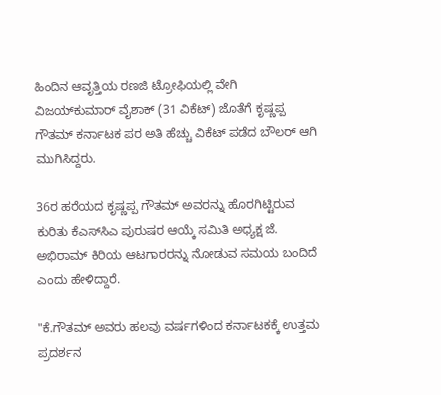ಹಿಂದಿನ ಆವೃತ್ತಿಯ ರಣಜಿ ಟ್ರೋಫಿಯಲ್ಲಿ ವೇಗಿ ವಿಜಯ್‌ಕುಮಾರ್ ವೈಶಾಕ್ (31 ವಿಕೆಟ್) ಜೊತೆಗೆ ಕೃಷ್ಣಪ್ಪ ಗೌತಮ್ ಕರ್ನಾಟಕ ಪರ ಅತಿ ಹೆಚ್ಚು ವಿಕೆಟ್ ಪಡೆದ ಬೌಲರ್ ಆಗಿ ಮುಗಿಸಿದ್ದರು.

36ರ ಹರೆಯದ ಕೃಷ್ಣಪ್ಪ ಗೌತಮ್ ಅವರನ್ನು ಹೊರಗಿಟ್ಟಿರುವ ಕುರಿತು ಕೆಎಸ್‌ಸಿಎ ಪುರುಷರ ಆಯ್ಕೆ ಸಮಿತಿ ಅಧ್ಯಕ್ಷ ಜೆ. ಅಭಿರಾಮ್ ಕಿರಿಯ ಆಟಗಾರರನ್ನು ನೋಡುವ ಸಮಯ ಬಂದಿದೆ ಎಂದು ಹೇಳಿದ್ದಾರೆ.

"ಕೆ.ಗೌತಮ್ ಅವರು ಹಲವು ವರ್ಷಗಳಿಂದ ಕರ್ನಾಟಕಕ್ಕೆ ಉತ್ತಮ ಪ್ರದರ್ಶನ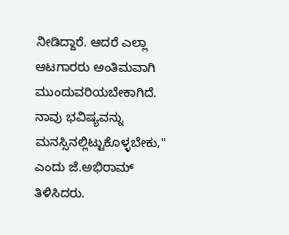ನೀಡಿದ್ದಾರೆ. ಆದರೆ ಎಲ್ಲಾ ಆಟಗಾರರು ಅಂತಿಮವಾಗಿ ಮುಂದುವರಿಯಬೇಕಾಗಿದೆ. ನಾವು ಭವಿಷ್ಯವನ್ನು ಮನಸ್ಸಿನಲ್ಲಿಟ್ಟುಕೊಳ್ಳಬೇಕು," ಎಂದು ಜೆ.ಅಭಿರಾಮ್ ತಿಳಿಸಿದರು.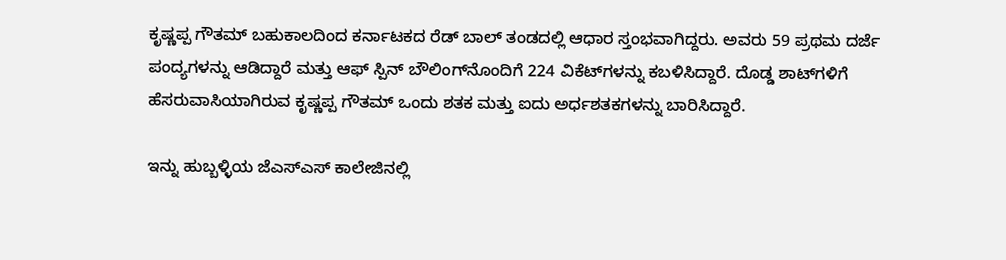ಕೃಷ್ಣಪ್ಪ ಗೌತಮ್ ಬಹುಕಾಲದಿಂದ ಕರ್ನಾಟಕದ ರೆಡ್ ಬಾಲ್ ತಂಡದಲ್ಲಿ ಆಧಾರ ಸ್ತಂಭವಾಗಿದ್ದರು. ಅವರು 59 ಪ್ರಥಮ ದರ್ಜೆ ಪಂದ್ಯಗಳನ್ನು ಆಡಿದ್ದಾರೆ ಮತ್ತು ಆಫ್ ಸ್ಪಿನ್‌ ಬೌಲಿಂಗ್‌ನೊಂದಿಗೆ 224 ವಿಕೆಟ್‌ಗಳನ್ನು ಕಬಳಿಸಿದ್ದಾರೆ. ದೊಡ್ಡ ಶಾಟ್‌ಗಳಿಗೆ ಹೆಸರುವಾಸಿಯಾಗಿರುವ ಕೃಷ್ಣಪ್ಪ ಗೌತಮ್ ಒಂದು ಶತಕ ಮತ್ತು ಐದು ಅರ್ಧಶತಕಗಳನ್ನು ಬಾರಿಸಿದ್ದಾರೆ.

ಇನ್ನು ಹುಬ್ಬಳ್ಳಿಯ ಜೆಎಸ್ಎಸ್ ಕಾಲೇಜಿನಲ್ಲಿ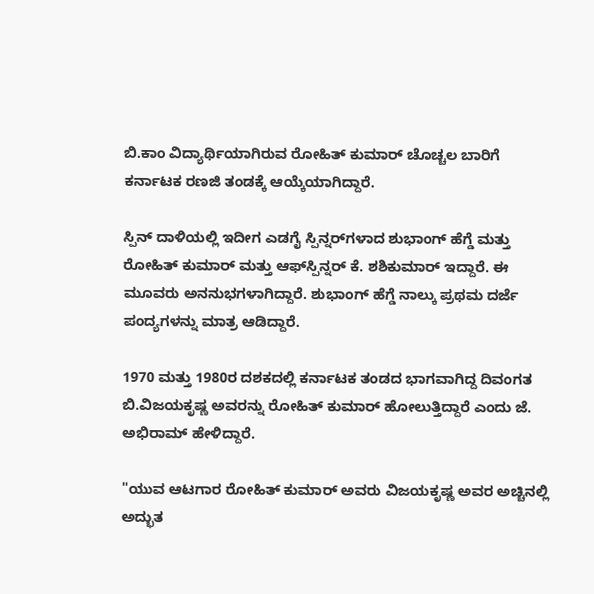ಬಿ.ಕಾಂ ವಿದ್ಯಾರ್ಥಿಯಾಗಿರುವ ರೋಹಿತ್ ಕುಮಾರ್ ಚೊಚ್ಚಲ ಬಾರಿಗೆ ಕರ್ನಾಟಕ ರಣಜಿ ತಂಡಕ್ಕೆ ಆಯ್ಕೆಯಾಗಿದ್ದಾರೆ.

ಸ್ಪಿನ್ ದಾಳಿಯಲ್ಲಿ ಇದೀಗ ಎಡಗೈ ಸ್ಪಿನ್ನರ್‌ಗಳಾದ ಶುಭಾಂಗ್ ಹೆಗ್ಡೆ ಮತ್ತು ರೋಹಿತ್ ಕುಮಾರ್ ಮತ್ತು ಆಫ್‌ಸ್ಪಿನ್ನರ್ ಕೆ. ಶಶಿಕುಮಾರ್ ಇದ್ದಾರೆ. ಈ ಮೂವರು ಅನನುಭಗಳಾಗಿದ್ದಾರೆ. ಶುಭಾಂಗ್ ಹೆಗ್ಡೆ ನಾಲ್ಕು ಪ್ರಥಮ ದರ್ಜೆ ಪಂದ್ಯಗಳನ್ನು ಮಾತ್ರ ಆಡಿದ್ದಾರೆ.

1970 ಮತ್ತು 1980ರ ದಶಕದಲ್ಲಿ ಕರ್ನಾಟಕ ತಂಡದ ಭಾಗವಾಗಿದ್ದ ದಿವಂಗತ ಬಿ.ವಿಜಯಕೃಷ್ಣ ಅವರನ್ನು ರೋಹಿತ್ ಕುಮಾರ್ ಹೋಲುತ್ತಿದ್ದಾರೆ ಎಂದು ಜೆ. ಅಭಿರಾಮ್ ಹೇಳಿದ್ದಾರೆ.

"ಯುವ ಆಟಗಾರ ರೋಹಿತ್ ಕುಮಾರ್ ಅವರು ವಿಜಯಕೃಷ್ಣ ಅವರ ಅಚ್ಚಿನಲ್ಲಿ ಅದ್ಭುತ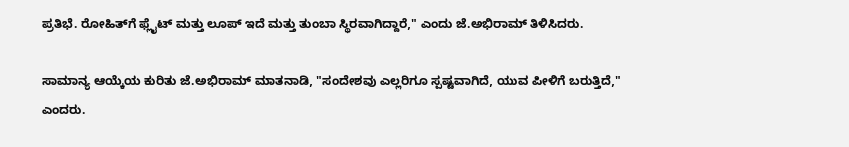ಪ್ರತಿಭೆ. ರೋಹಿತ್‌ಗೆ ಫ್ಲೈಟ್ ಮತ್ತು ಲೂಪ್ ಇದೆ ಮತ್ತು ತುಂಬಾ ಸ್ಥಿರವಾಗಿದ್ದಾರೆ," ಎಂದು ಜೆ.ಅಭಿರಾಮ್ ತಿಳಿಸಿದರು.

ಸಾಮಾನ್ಯ ಆಯ್ಕೆಯ ಕುರಿತು ಜೆ.ಅಭಿರಾಮ್ ಮಾತನಾಡಿ, "ಸಂದೇಶವು ಎಲ್ಲರಿಗೂ ಸ್ಪಷ್ಟವಾಗಿದೆ, ಯುವ ಪೀಳಿಗೆ ಬರುತ್ತಿದೆ," ಎಂದರು.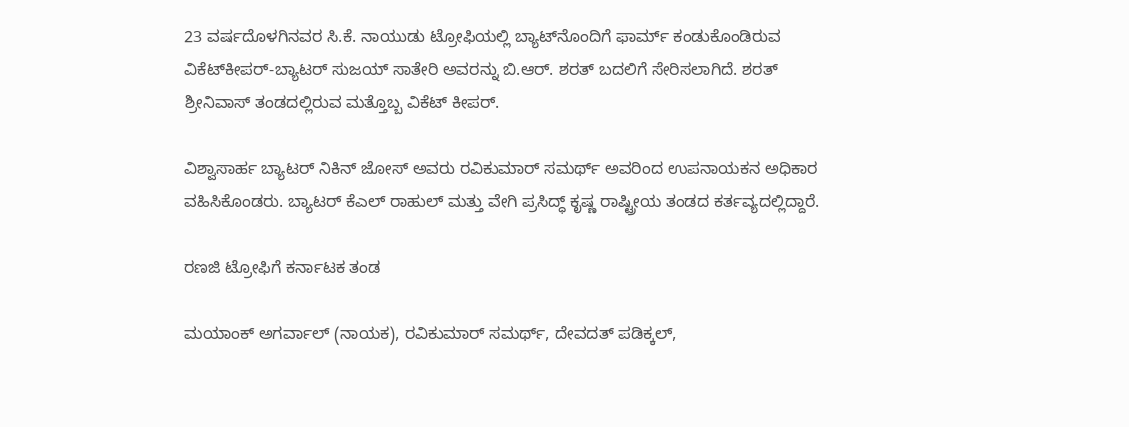23 ವರ್ಷದೊಳಗಿನವರ ಸಿ.ಕೆ. ನಾಯುಡು ಟ್ರೋಫಿಯಲ್ಲಿ ಬ್ಯಾಟ್‌ನೊಂದಿಗೆ ಫಾರ್ಮ್ ಕಂಡುಕೊಂಡಿರುವ ವಿಕೆಟ್‌ಕೀಪರ್-ಬ್ಯಾಟರ್ ಸುಜಯ್ ಸಾತೇರಿ ಅವರನ್ನು ಬಿ.ಆರ್. ಶರತ್ ಬದಲಿಗೆ ಸೇರಿಸಲಾಗಿದೆ. ಶರತ್ ಶ್ರೀನಿವಾಸ್ ತಂಡದಲ್ಲಿರುವ ಮತ್ತೊಬ್ಬ ವಿಕೆಟ್ ಕೀಪರ್.

ವಿಶ್ವಾಸಾರ್ಹ ಬ್ಯಾಟರ್ ನಿಕಿನ್ ಜೋಸ್ ಅವರು ರವಿಕುಮಾರ್ ಸಮರ್ಥ್ ಅವರಿಂದ ಉಪನಾಯಕನ ಅಧಿಕಾರ ವಹಿಸಿಕೊಂಡರು. ಬ್ಯಾಟರ್ ಕೆಎಲ್ ರಾಹುಲ್ ಮತ್ತು ವೇಗಿ ಪ್ರಸಿದ್ಧ್ ಕೃಷ್ಣ ರಾಷ್ಟ್ರೀಯ ತಂಡದ ಕರ್ತವ್ಯದಲ್ಲಿದ್ದಾರೆ.

ರಣಜಿ ಟ್ರೋಫಿಗೆ ಕರ್ನಾಟಕ ತಂಡ

ಮಯಾಂಕ್ ಅಗರ್ವಾಲ್ (ನಾಯಕ), ರವಿಕುಮಾರ್ ಸಮರ್ಥ್, ದೇವದತ್ ಪಡಿಕ್ಕಲ್,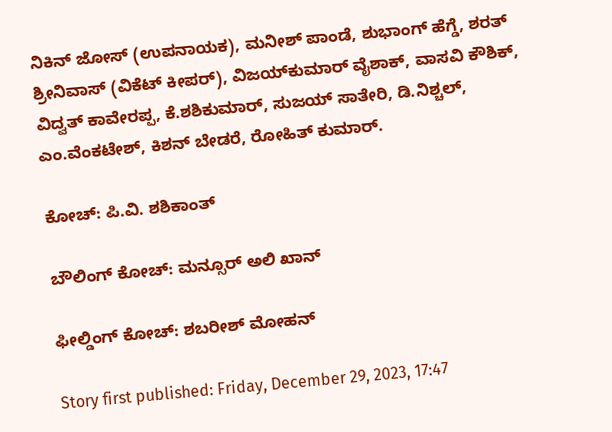ನಿಕಿನ್ ಜೋಸ್ (ಉಪನಾಯಕ), ಮನೀಶ್ ಪಾಂಡೆ, ಶುಭಾಂಗ್ ಹೆಗ್ಡೆ, ಶರತ್ ಶ್ರೀನಿವಾಸ್ (ವಿಕೆಟ್ ಕೀಪರ್), ವಿಜಯ್‌ಕುಮಾರ್ ವೈಶಾಕ್, ವಾಸವಿ ಕೌಶಿಕ್, ವಿದ್ವತ್ ಕಾವೇರಪ್ಪ, ಕೆ.ಶಶಿಕುಮಾರ್, ಸುಜಯ್ ಸಾತೇರಿ, ಡಿ.ನಿಶ್ಚಲ್, ಎಂ.ವೆಂಕಟೇಶ್, ಕಿಶನ್ ಬೇಡರೆ, ರೋಹಿತ್ ಕುಮಾರ್.

ಕೋಚ್: ಪಿ.ವಿ. ಶಶಿಕಾಂತ್

ಬೌಲಿಂಗ್ ಕೋಚ್: ಮನ್ಸೂರ್ ಅಲಿ ಖಾನ್

ಫೀಲ್ಡಿಂಗ್ ಕೋಚ್: ಶಬರೀಶ್ ಮೋಹನ್

Story first published: Friday, December 29, 2023, 17:47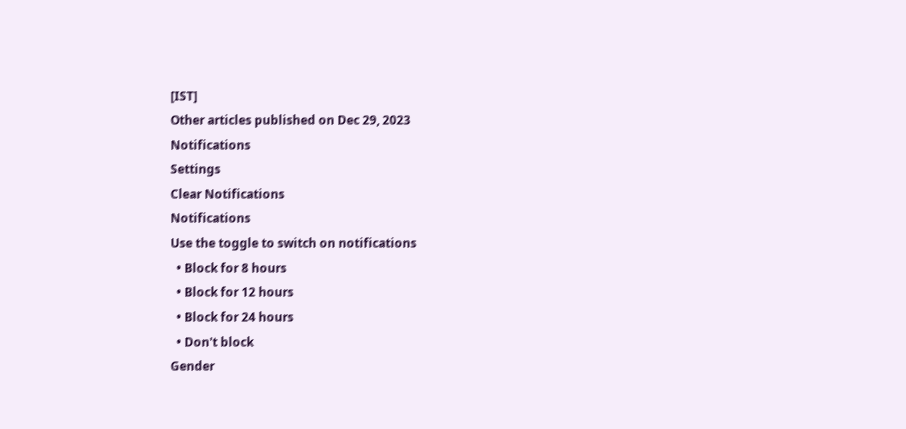[IST]
Other articles published on Dec 29, 2023
Notifications
Settings
Clear Notifications
Notifications
Use the toggle to switch on notifications
  • Block for 8 hours
  • Block for 12 hours
  • Block for 24 hours
  • Don't block
Gender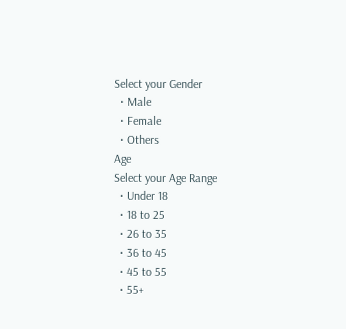Select your Gender
  • Male
  • Female
  • Others
Age
Select your Age Range
  • Under 18
  • 18 to 25
  • 26 to 35
  • 36 to 45
  • 45 to 55
  • 55+